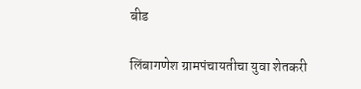बीड

लिंबागणेश ग्रामपंचायतीचा युवा शेतकरी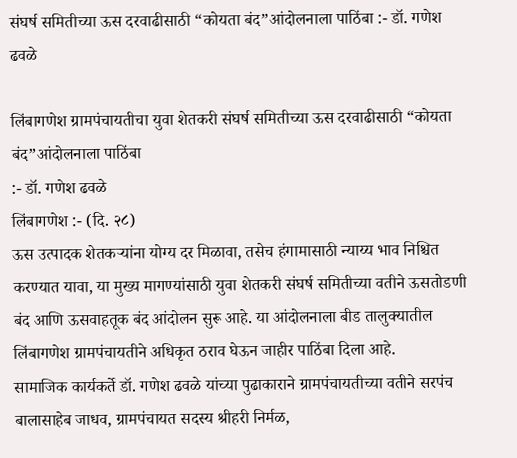संघर्ष समितीच्या ऊस दरवाढीसाठी “कोयता बंद”आंदोलनाला पाठिंबा :- डॉ. गणेश ढवळे

लिंबागणेश ग्रामपंचायतीचा युवा शेतकरी संघर्ष समितीच्या ऊस दरवाढीसाठी “कोयता बंद”आंदोलनाला पाठिंबा
:- डॉ. गणेश ढवळे
लिंबागणेश :- (दि. २८)
ऊस उत्पादक शेतकऱ्यांना योग्य दर मिळावा, तसेच हंगामासाठी न्याय्य भाव निश्चित करण्यात यावा, या मुख्य मागण्यांसाठी युवा शेतकरी संघर्ष समितीच्या वतीने ऊसतोडणी बंद आणि ऊसवाहतूक बंद आंदोलन सुरू आहे. या आंदोलनाला बीड तालुक्यातील लिंबागणेश ग्रामपंचायतीने अधिकृत ठराव घेऊन जाहीर पाठिंबा दिला आहे.
सामाजिक कार्यकर्ते डॉ. गणेश ढवळे यांच्या पुढाकाराने ग्रामपंचायतीच्या वतीने सरपंच बालासाहेब जाधव, ग्रामपंचायत सदस्य श्रीहरी निर्मळ,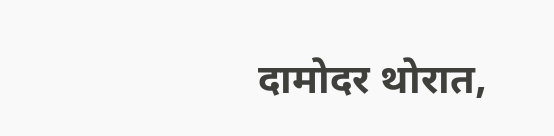दामोदर थोरात,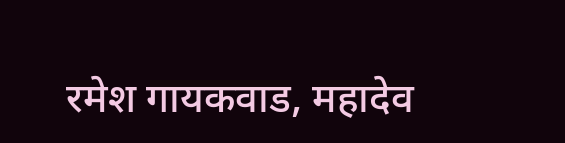रमेश गायकवाड, महादेव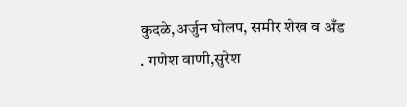कुदळे,अर्जुन घोलप, समीर शेख व अँड . गणेश वाणी,सुरेश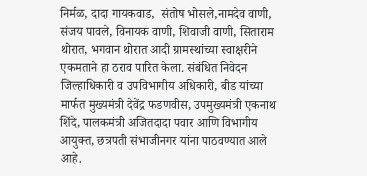निर्मळ, दादा गायकवाड,  संतोष भोसले,नामदेव वाणी, संजय पावले, विनायक वाणी, शिवाजी वाणी, सिताराम थोरात, भगवान थोरात आदी ग्रामस्थांच्या स्वाक्षरीने एकमताने हा ठराव पारित केला. संबंधित निवेदन जिल्हाधिकारी व उपविभागीय अधिकारी, बीड यांच्या मार्फत मुख्यमंत्री देवेंद्र फडणवीस, उपमुख्यमंत्री एकनाथ शिंदे, पालकमंत्री अजितदादा पवार आणि विभागीय आयुक्त, छत्रपती संभाजीनगर यांना पाठवण्यात आले आहे.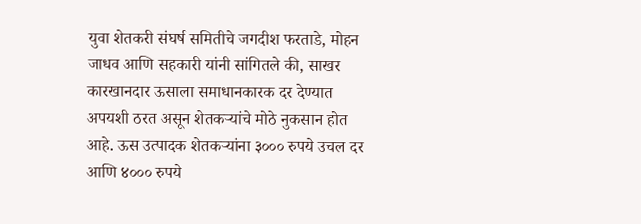युवा शेतकरी संघर्ष समितीचे जगदीश फरताडे, मोहन जाधव आणि सहकारी यांनी सांगितले की, साखर कारखानदार ऊसाला समाधानकारक दर देण्यात अपयशी ठरत असून शेतकऱ्यांचे मोठे नुकसान होत आहे. ऊस उत्पादक शेतकऱ्यांना ३००० रुपये उचल दर आणि ४००० रुपये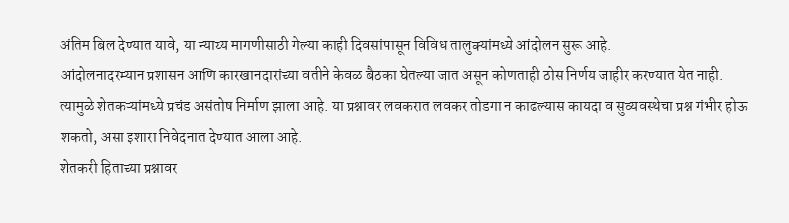अंतिम बिल देण्यात यावे, या न्याय्य मागणीसाठी गेल्या काही दिवसांपासून विविध तालुक्यांमध्ये आंदोलन सुरू आहे.
आंदोलनादरम्यान प्रशासन आणि कारखानदारांच्या वतीने केवळ बैठका घेतल्या जात असून कोणताही ठोस निर्णय जाहीर करण्यात येत नाही. त्यामुळे शेतकऱ्यांमध्ये प्रचंड असंतोष निर्माण झाला आहे. या प्रश्नावर लवकरात लवकर तोडगा न काढल्यास कायदा व सुव्यवस्थेचा प्रश्न गंभीर होऊ शकतो, असा इशारा निवेदनात देण्यात आला आहे.
शेतकरी हिताच्या प्रश्नावर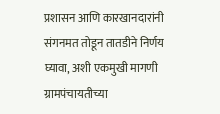प्रशासन आणि कारखानदारांनी संगनमत तोडून तातडीने निर्णय घ्यावा, अशी एकमुखी मागणी ग्रामपंचायतीच्या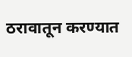ठरावातून करण्यात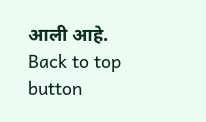आली आहे.
Back to top button